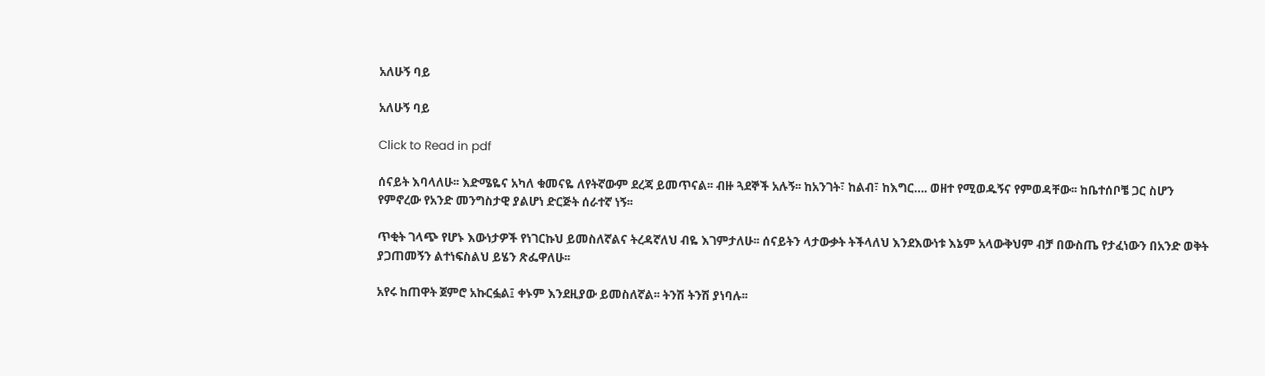አለሁኝ ባይ

አለሁኝ ባይ

Click to Read in pdf

ሰናይት እባላለሁ፡፡ እድሜዬና አካለ ቁመናዬ ለየትኛውም ደረጃ ይመጥናል፡፡ ብዙ ጓደኞች አሉኝ፡፡ ከአንገት፣ ከልብ፣ ከእግር…. ወዘተ የሚወዱኝና የምወዳቸው፡፡ ከቤተሰቦቼ ጋር ስሆን የምኖረው የአንድ መንግስታዊ ያልሆነ ድርጅት ሰራተኛ ነኝ፡፡

ጥቂት ገላጭ የሆኑ እውነታዎች የነገርኩህ ይመስለኛልና ትረዳኛለህ ብዬ እገምታለሁ፡፡ ሰናይትን ላታውቃት ትችላለህ እንደእውነቱ እኔም አላውቅህም ብቻ በውስጤ የታፈነውን በአንድ ወቅት ያጋጠመኝን ልተነፍስልህ ይሄን ጽፌዋለሁ፡፡

አየሩ ከጠዋት ጀምሮ አኩርፏል፤ ቀኑም እንደዚያው ይመስለኛል፡፡ ትንሽ ትንሽ ያነባሉ፡፡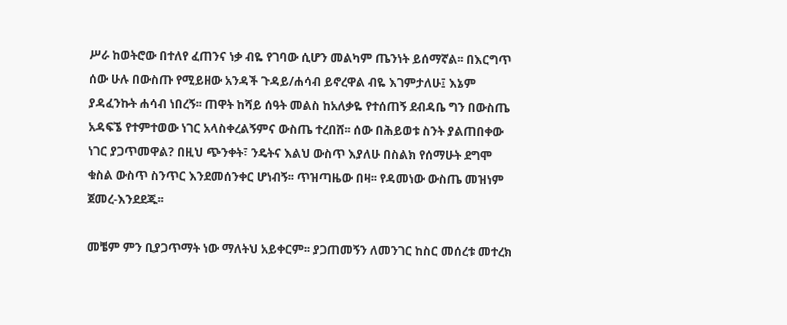ሥራ ከወትሮው በተለየ ፈጠንና ነቃ ብዬ የገባው ሲሆን መልካም ጤንነት ይሰማኛል፡፡ በእርግጥ ሰው ሁሉ በውስጡ የሚይዘው አንዳች ጉዳይ/ሐሳብ ይኖረዋል ብዬ እገምታለሁ፤ እኔም ያዳፈንኩት ሐሳብ ነበረኝ፡፡ ጠዋት ከሻይ ሰዓት መልስ ከአለቃዬ የተሰጠኝ ደብዳቤ ግን በውስጤ አዳፍኜ የተምተወው ነገር አላስቀረልኝምና ውስጤ ተረበሸ፡፡ ሰው በሕይወቱ ስንት ያልጠበቀው ነገር ያጋጥመዋል? በዚህ ጭንቀት፣ ንዴትና እልህ ውስጥ እያለሁ በስልክ የሰማሁት ደግሞ ቁስል ውስጥ ስንጥር እንደመሰንቀር ሆነብኝ፡፡ ጥዝጣዜው በዛ፡፡ የዳመነው ውስጤ መዝነም ጀመረ-እንደደጁ፡፡

መቼም ምን ቢያጋጥማት ነው ማለትህ አይቀርም፡፡ ያጋጠመኝን ለመንገር ከስር መሰረቱ መተረክ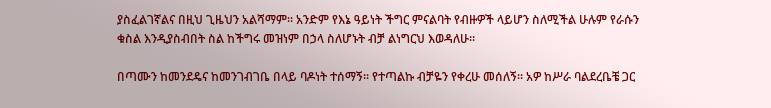ያስፈልገኛልና በዚህ ጊዜህን አልሻማም፡፡ አንድም የእኔ ዓይነት ችግር ምናልባት የብዙዎች ላይሆን ስለሚችል ሁሉም የራሱን ቁስል እንዲያስብበት ስል ከችግሩ መዝነም በኃላ ስለሆኑት ብቻ ልነግርህ እወዳለሁ፡፡

በጣሙን ከመንደዴና ከመንገብገቤ በላይ ባዶነት ተሰማኝ፡፡ የተጣልኩ ብቻዬን የቀረሁ መሰለኝ፡፡ አዎ ከሥራ ባልደረቤቼ ጋር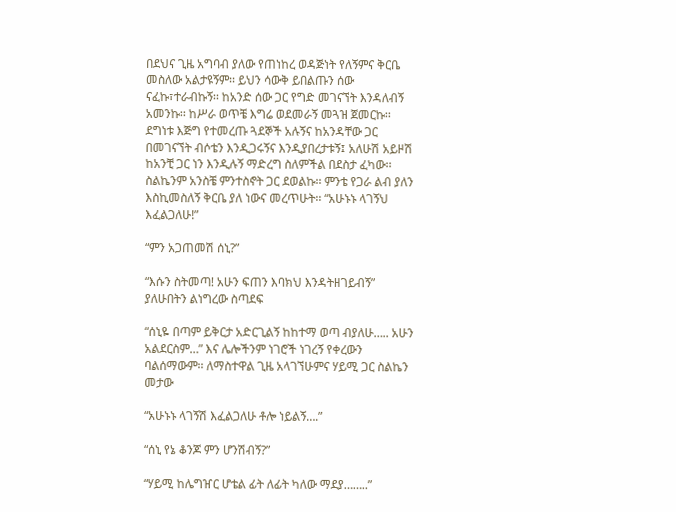በደህና ጊዜ አግባብ ያለው የጠነከረ ወዳጅነት የለኝምና ቅርቤ መስለው አልታዩኝም፡፡ ይህን ሳውቅ ይበልጡን ሰው ናፈኩ፣ተራብኩኝ፡፡ ከአንድ ሰው ጋር የግድ መገናኘት እንዳለብኝ አመንኩ፡፡ ከሥራ ወጥቼ እግሬ ወደመራኝ መጓዝ ጀመርኩ፡፡ ደግነቱ እጅግ የተመረጡ ጓደኞች አሉኝና ከአንዳቸው ጋር በመገናኘት ብሶቴን እንዲጋሩኝና እንዲያበረታቱኝ፤ አለሁሽ አይዞሽ ከአንቺ ጋር ነን እንዲሉኝ ማድረግ ስለምችል በደስታ ፈካው፡፡ ስልኬንም አንስቼ ምንተስኖት ጋር ደወልኩ፡፡ ምንቴ የጋራ ልብ ያለን እስኪመስለኝ ቅርቤ ያለ ነውና መረጥሁት፡፡ “አሁኑኑ ላገኝህ እፈልጋለሁ!”

“ምን አጋጠመሽ ሰኒ?”

“እሱን ስትመጣ! አሁን ፍጠን እባክህ እንዳትዘገይብኝ” ያለሁበትን ልነግረው ስጣደፍ

“ሰኒዬ በጣም ይቅርታ አድርጊልኝ ከከተማ ወጣ ብያለሁ….. አሁን አልደርስም…” እና ሌሎችንም ነገሮች ነገረኝ የቀረውን ባልሰማውም፡፡ ለማስተዋል ጊዜ አላገኘሁምና ሃይሚ ጋር ስልኬን መታው

“አሁኑኑ ላገኝሽ እፈልጋለሁ ቶሎ ነይልኝ….”

“ሰኒ የኔ ቆንጆ ምን ሆንሽብኝ?”

“ሃይሚ ከሌግዠር ሆቴል ፊት ለፊት ካለው ማደያ……..”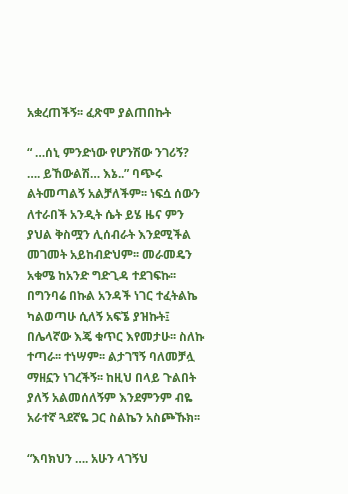አቋረጠችኝ፡፡ ፈጽሞ ያልጠበኩት

“ …ሰኒ ምንድነው የሆንሽው ንገሪኝ? …. ይኸውልሽ… እኔ..” ባጭሩ ልትመጣልኝ አልቻለችም፡፡ ነፍሷ ሰውን ለተራበች አንዲት ሴት ይሄ ዜና ምን ያህል ቅስሟን ሊሰብራት እንደሚችል መገመት አይከብድህም፡፡ መራመዴን አቁሜ ከአንድ ግድጊዳ ተደገፍኩ፡፡ በግንባሬ በኩል አንዳች ነገር ተፈትልኬ ካልወጣሁ ሲለኝ አፍኜ ያዝኩት፤ በሌላኛው እጄ ቁጥር እየመታሁ፡፡ ስለኩ ተጣራ፡፡ ተነሣም፡፡ ልታገኘኝ ባለመቻሏ ማዘኗን ነገረችኝ፡፡ ከዚህ በላይ ጉልበት ያለኝ አልመሰለኝም እንደምንም ብዬ አራተኛ ጓደኛዬ ጋር ስልኬን አስጮኹክ፡፡

“እባክህን …. አሁን ላገኝህ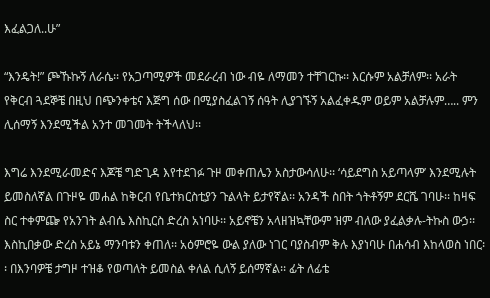እፈልጋለ..ሁ”

“እንዴት!” ጮኹኩኝ ለራሴ፡፡ የአጋጣሚዎች መደራረብ ነው ብዬ ለማመን ተቸገርኩ፡፡ እርሱም አልቻለም፡፡ አራት የቅርብ ጓደኞቼ በዚህ በጭንቀቴና እጅግ ሰው በሚያስፈልገኝ ሰዓት ሊያገኙኝ አልፈቀዱም ወይም አልቻሉም….. ምን ሊሰማኝ እንደሚችል አንተ መገመት ትችላለህ፡፡

እግሬ እንደሚራመድና እጆቼ ግድጊዳ እየተደገፉ ጉዞ መቀጠሌን አስታውሳለሁ፡፡ ‘ሳይደግስ አይጣላም’ እንደሚሉት ይመስለኛል በጉዞዬ መሐል ከቅርብ የቤተክርስቲያን ጉልላት ይታየኛል፡፡ አንዳች ስበት ጎትቶኝም ደርሼ ገባሁ፡፡ ከዛፍ ስር ተቀምጬ የአንገት ልብሴ እስኪርስ ድረስ አነባሁ፡፡ አይኖቼን አላዘዝኳቸውም ዝም ብለው ያፈልቃሉ-ትኩስ ውኃ፡፡ እስኪበቃው ድረስ አይኔ ማንባቱን ቀጠለ፡፡ አዕምሮዬ ውል ያለው ነገር ባያስብም ቅሉ እያነባሁ በሐሳብ እከላወስ ነበር፡፡ በእንባዎቼ ታግዞ ተዝቆ የወጣለት ይመስል ቀለል ሲለኝ ይሰማኛል፡፡ ፊት ለፊቴ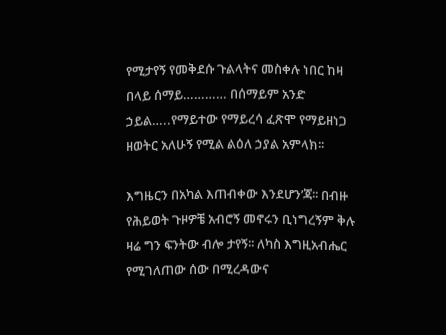የሚታየኝ የመቅደሱ ጉልላትና መስቀሉ ነበር ከዛ በላይ ሰማይ………… በሰማይም አንድ ኃይል…..የማይተው የማይረሳ ፈጽሞ የማይዘነጋ ዘወትር አለሁኝ የሚል ልዕለ ኃያል አምላክ፡፡

እግዜርን በአካል እጠብቀው እንደሆን’ጃ፡፡ በብዙ የሕይወት ጉዞዎቼ አብሮኝ መኖሩን ቢነግረኝም ቅሉ ዛሬ ግን ፍንትው ብሎ ታየኝ፡፡ ለካስ እግዚአብሔር የሚገለጠው ሰው በሚረዳውና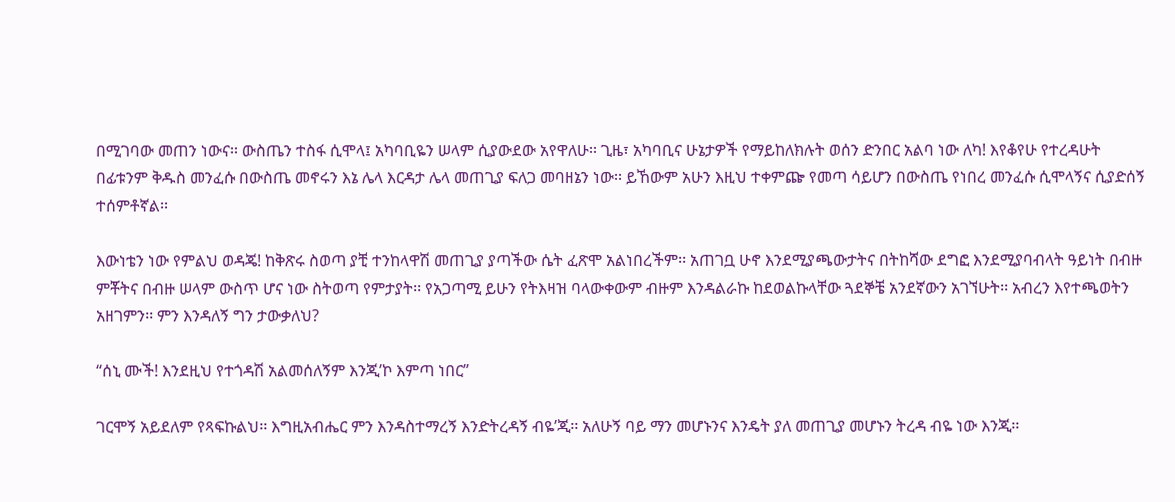በሚገባው መጠን ነውና፡፡ ውስጤን ተስፋ ሲሞላ፤ አካባቢዬን ሠላም ሲያውደው አየዋለሁ፡፡ ጊዜ፣ አካባቢና ሁኔታዎች የማይከለክሉት ወሰን ድንበር አልባ ነው ለካ! እየቆየሁ የተረዳሁት በፊቱንም ቅዱስ መንፈሱ በውስጤ መኖሩን እኔ ሌላ እርዳታ ሌላ መጠጊያ ፍለጋ መባዘኔን ነው፡፡ ይኸውም አሁን እዚህ ተቀምጬ የመጣ ሳይሆን በውስጤ የነበረ መንፈሱ ሲሞላኝና ሲያድሰኝ ተሰምቶኛል፡፡

እውነቴን ነው የምልህ ወዳጄ! ከቅጽሩ ስወጣ ያቺ ተንከላዋሽ መጠጊያ ያጣችው ሴት ፈጽሞ አልነበረችም፡፡ አጠገቧ ሁኖ እንደሚያጫውታትና በትከሻው ደግፎ እንደሚያባብላት ዓይነት በብዙ ምቾትና በብዙ ሠላም ውስጥ ሆና ነው ስትወጣ የምታያት፡፡ የአጋጣሚ ይሁን የትእዛዝ ባላውቀውም ብዙም እንዳልራኩ ከደወልኩላቸው ጓደኞቼ አንደኛውን አገኘሁት፡፡ አብረን እየተጫወትን አዘገምን፡፡ ምን እንዳለኝ ግን ታውቃለህ?

“ሰኒ ሙች! እንደዚህ የተጎዳሽ አልመሰለኝም እንጂ’ኮ እምጣ ነበር”

ገርሞኝ አይደለም የጻፍኩልህ፡፡ እግዚአብሔር ምን እንዳስተማረኝ እንድትረዳኝ ብዬ’ጂ፡፡ አለሁኝ ባይ ማን መሆኑንና እንዴት ያለ መጠጊያ መሆኑን ትረዳ ብዬ ነው እንጂ፡፡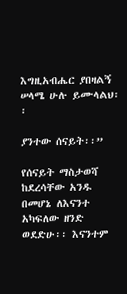እግዚአብሔር ያበዛልኝ ሠላሜ ሁሉ ይሙላልህ፡፡

ያንተው ሰናይት፡፡”

የሰናይት ማስታወሻ ከደረሳቸው አንዱ በመሆኔ ለእናንተ አካፍለው ዘንድ ወደድሁ፡፡ እናንተም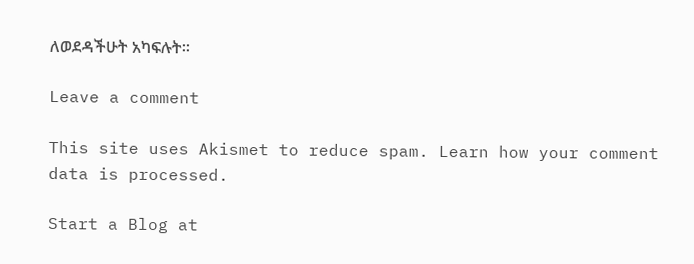ለወደዳችሁት አካፍሉት፡፡

Leave a comment

This site uses Akismet to reduce spam. Learn how your comment data is processed.

Start a Blog at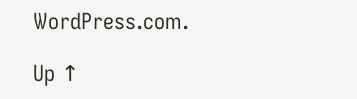WordPress.com.

Up ↑